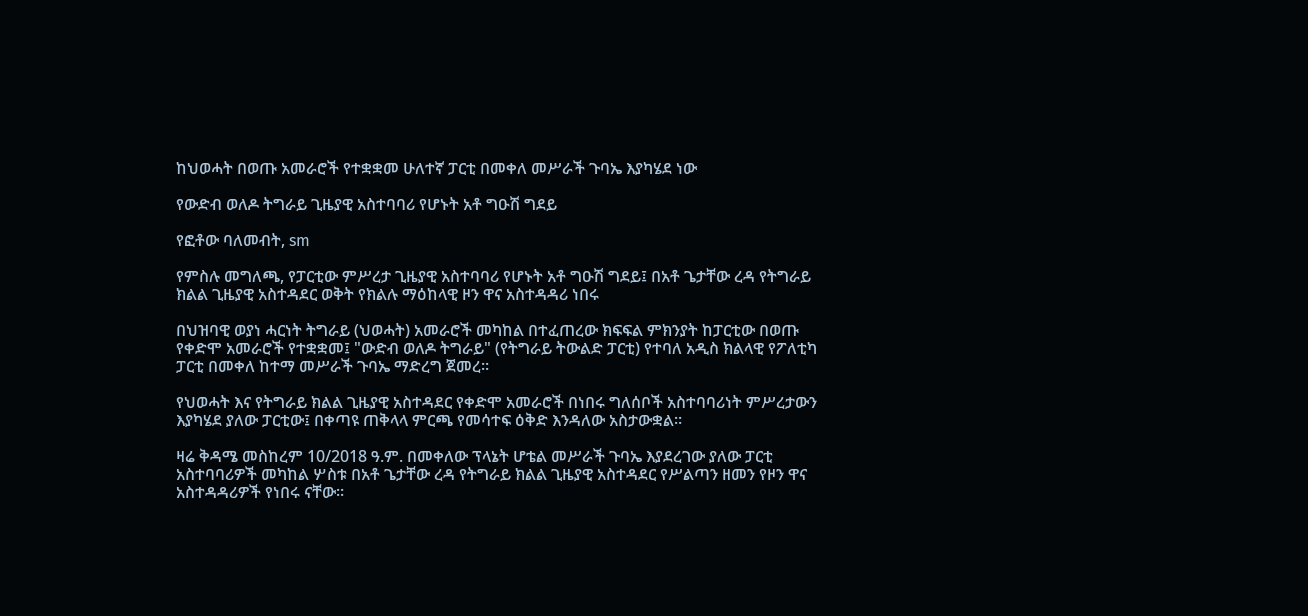ከህወሓት በወጡ አመራሮች የተቋቋመ ሁለተኛ ፓርቲ በመቀለ መሥራች ጉባኤ እያካሄደ ነው

የውድብ ወለዶ ትግራይ ጊዜያዊ አስተባባሪ የሆኑት አቶ ግዑሽ ግደይ

የፎቶው ባለመብት, sm

የምስሉ መግለጫ, የፓርቲው ምሥረታ ጊዜያዊ አስተባባሪ የሆኑት አቶ ግዑሽ ግደይ፤ በአቶ ጌታቸው ረዳ የትግራይ ክልል ጊዜያዊ አስተዳደር ወቅት የክልሉ ማዕከላዊ ዞን ዋና አስተዳዳሪ ነበሩ

በህዝባዊ ወያነ ሓርነት ትግራይ (ህወሓት) አመራሮች መካከል በተፈጠረው ክፍፍል ምክንያት ከፓርቲው በወጡ የቀድሞ አመራሮች የተቋቋመ፤ "ውድብ ወለዶ ትግራይ" (የትግራይ ትውልድ ፓርቲ) የተባለ አዲስ ክልላዊ የፖለቲካ ፓርቲ በመቀለ ከተማ መሥራች ጉባኤ ማድረግ ጀመረ።

የህወሓት እና የትግራይ ክልል ጊዜያዊ አስተዳደር የቀድሞ አመራሮች በነበሩ ግለሰቦች አስተባባሪነት ምሥረታውን እያካሄደ ያለው ፓርቲው፤ በቀጣዩ ጠቅላላ ምርጫ የመሳተፍ ዕቅድ እንዳለው አስታውቋል።

ዛሬ ቅዳሜ መስከረም 10/2018 ዓ.ም. በመቀለው ፕላኔት ሆቴል መሥራች ጉባኤ እያደረገው ያለው ፓርቲ አስተባባሪዎች መካከል ሦስቱ በአቶ ጌታቸው ረዳ የትግራይ ክልል ጊዜያዊ አስተዳደር የሥልጣን ዘመን የዞን ዋና አስተዳዳሪዎች የነበሩ ናቸው።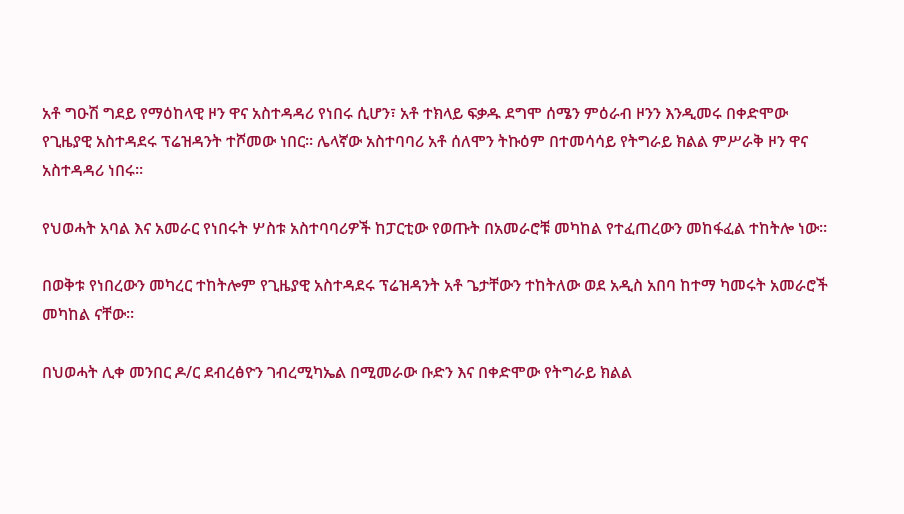አቶ ግዑሽ ግደይ የማዕከላዊ ዞን ዋና አስተዳዳሪ የነበሩ ሲሆን፣ አቶ ተክላይ ፍቃዱ ደግሞ ሰሜን ምዕራብ ዞንን እንዲመሩ በቀድሞው የጊዜያዊ አስተዳደሩ ፕሬዝዳንት ተሾመው ነበር። ሌላኛው አስተባባሪ አቶ ሰለሞን ትኩዕም በተመሳሳይ የትግራይ ክልል ምሥራቅ ዞን ዋና አስተዳዳሪ ነበሩ።

የህወሓት አባል እና አመራር የነበሩት ሦስቱ አስተባባሪዎች ከፓርቲው የወጡት በአመራሮቹ መካከል የተፈጠረውን መከፋፈል ተከትሎ ነው።

በወቅቱ የነበረውን መካረር ተከትሎም የጊዜያዊ አስተዳደሩ ፕሬዝዳንት አቶ ጌታቸውን ተከትለው ወደ አዲስ አበባ ከተማ ካመሩት አመራሮች መካከል ናቸው።

በህወሓት ሊቀ መንበር ዶ/ር ደብረፅዮን ገብረሚካኤል በሚመራው ቡድን እና በቀድሞው የትግራይ ክልል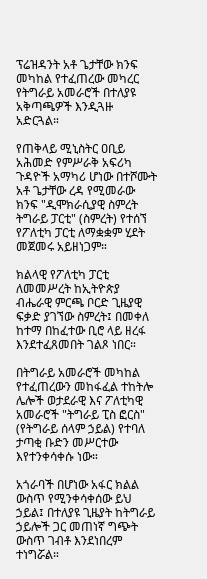ፕሬዝዳንት አቶ ጌታቸው ክንፍ መካከል የተፈጠረው መካረር የትግራይ አመራሮች በተለያዩ አቅጣጫዎች እንዲጓዙ አድርጓል።

የጠቅላይ ሚኒስትር ዐቢይ አሕመድ የምሥራቅ አፍሪካ ጉዳዮች አማካሪ ሆነው በተሾሙት አቶ ጌታቸው ረዳ የሚመራው ክንፍ "ዲሞክራሲያዊ ስምረት ትግራይ ፓርቲ" (ስምረት) የተሰኘ የፖለቲካ ፓርቲ ለማቋቋም ሂደት መጀመሩ አይዘነጋም።

ክልላዊ የፖለቲካ ፓርቲ ለመመሥረት ከኢትዮጵያ ብሔራዊ ምርጫ ቦርድ ጊዜያዊ ፍቃድ ያገኘው ስምረት፤ በመቀለ ከተማ በከፈተው ቢሮ ላይ ዘረፋ እንደተፈጸመበት ገልጾ ነበር።

በትግራይ አመራሮች መካከል የተፈጠረውን መከፋፈል ተከትሎ ሌሎች ወታደራዊ እና ፖለቲካዊ አመራሮች "ትግራይ ፒስ ፎርስ" (የትግራይ ሰላም ኃይል) የተባለ ታጣቂ ቡድን መሥርተው እየተንቀሳቀሱ ነው።

አጎራባች በሆነው አፋር ክልል ውስጥ የሚንቀሳቀሰው ይህ ኃይል፤ በተለያዩ ጊዜያት ከትግራይ ኃይሎች ጋር መጠነኛ ግጭት ውስጥ ገብቶ እንደነበረም ተነግሯል።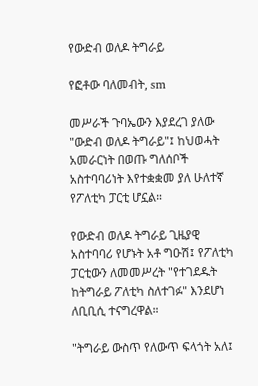የውድብ ወለዶ ትግራይ

የፎቶው ባለመብት, sm

መሥራች ጉባኤውን እያደረገ ያለው "ውድብ ወለዶ ትግራይ"፤ ከህወሓት አመራርነት በወጡ ግለሰቦች አስተባባሪነት እየተቋቋመ ያለ ሁለተኛ የፖለቲካ ፓርቲ ሆኗል።

የውድብ ወለዶ ትግራይ ጊዜያዊ አስተባባሪ የሆኑት አቶ ግዑሽ፤ የፖለቲካ ፓርቲውን ለመመሥረት "የተገደዱት ከትግራይ ፖለቲካ ስለተገፉ" እንደሆነ ለቢቢሲ ተናግረዋል።

"ትግራይ ውስጥ የለውጥ ፍላጎት አለ፤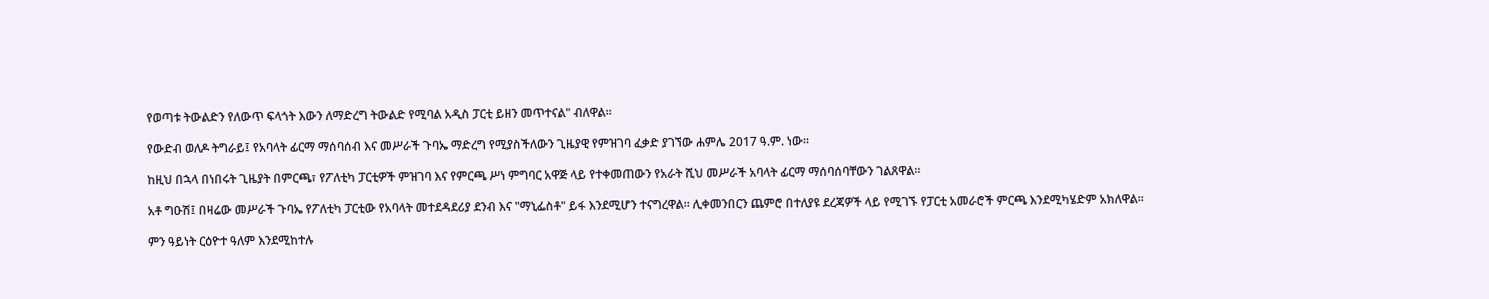የወጣቱ ትውልድን የለውጥ ፍላጎት እውን ለማድረግ ትውልድ የሚባል አዲስ ፓርቲ ይዘን መጥተናል" ብለዋል።

የውድብ ወለዶ ትግራይ፤ የአባላት ፊርማ ማሰባሰብ እና መሥራች ጉባኤ ማድረግ የሚያስችለውን ጊዜያዊ የምዝገባ ፈቃድ ያገኘው ሐምሌ 2017 ዓ.ም. ነው።

ከዚህ በኋላ በነበሩት ጊዜያት በምርጫ፣ የፖለቲካ ፓርቲዎች ምዝገባ እና የምርጫ ሥነ ምግባር አዋጅ ላይ የተቀመጠውን የአራት ሺህ መሥራች አባላት ፊርማ ማሰባሰባቸውን ገልጸዋል።

አቶ ግዑሽ፤ በዛሬው መሥራች ጉባኤ የፖለቲካ ፓርቲው የአባላት መተደዳደሪያ ደንብ እና "ማኒፌስቶ" ይፋ እንደሚሆን ተናግረዋል። ሊቀመንበርን ጨምሮ በተለያዩ ደረጃዎች ላይ የሚገኙ የፓርቲ አመራሮች ምርጫ እንደሚካሄድም አክለዋል።

ምን ዓይነት ርዕዮተ ዓለም እንደሚከተሉ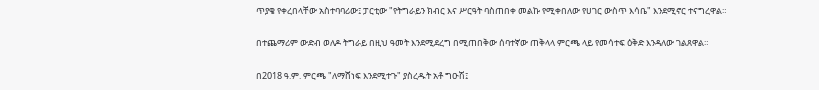ጥያቄ የቀረበላቸው አስተባባሪው፤ ፓርቲው "የትግራይን ክብር እና ሥርዓት ባስጠበቀ መልኩ የሚቀበለው የሀገር ውስጥ እሳቤ" እንደሚኖር ተናግረዋል።

በተጨማሪም ውድብ ወለዶ ትግራይ በዚህ ዓመት እንደሚደረግ በሚጠበቅው ሰባተኛው ጠቅላላ ምርጫ ላይ የመሳተፍ ዕቅድ እንዳለው ገልጸዋል።

በ2018 ዓ.ም. ምርጫ "ለማሸነፍ እንደሚተጉ" ያስረዱት አቶ ግዑሽ፤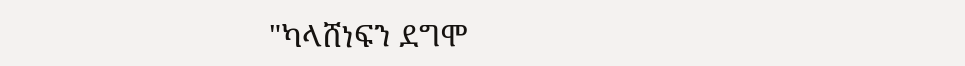"ካላሸነፍን ደግሞ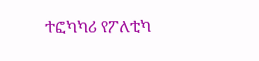ተፎካካሪ የፖለቲካ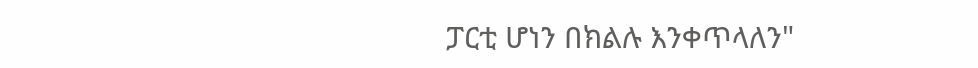ፓርቲ ሆነን በክልሉ እንቀጥላለን"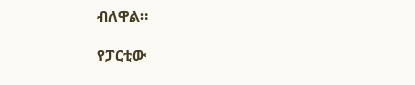ብለዋል።

የፓርቲው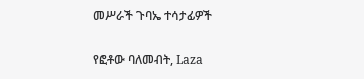መሥራች ጉባኤ ተሳታፊዎች

የፎቶው ባለመብት, Laza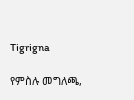Tigrigna

የምስሉ መግለጫ,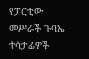የፓርቲው መሥራች ጉባኤ ተሳታፊዎች